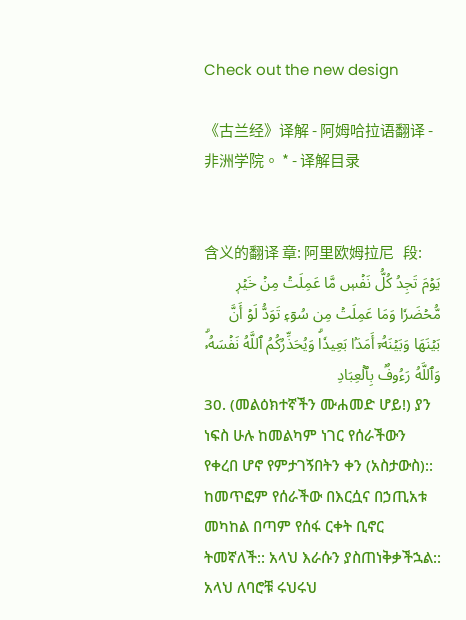Check out the new design

《古兰经》译解 - 阿姆哈拉语翻译 - 非洲学院。 * - 译解目录


含义的翻译 章: 阿里欧姆拉尼   段:
يَوۡمَ تَجِدُ كُلُّ نَفۡسٖ مَّا عَمِلَتۡ مِنۡ خَيۡرٖ مُّحۡضَرٗا وَمَا عَمِلَتۡ مِن سُوٓءٖ تَوَدُّ لَوۡ أَنَّ بَيۡنَهَا وَبَيۡنَهُۥٓ أَمَدَۢا بَعِيدٗاۗ وَيُحَذِّرُكُمُ ٱللَّهُ نَفۡسَهُۥۗ وَٱللَّهُ رَءُوفُۢ بِٱلۡعِبَادِ
30. (መልዕክተኛችን ሙሐመድ ሆይ!) ያን ነፍስ ሁሉ ከመልካም ነገር የሰራችውን የቀረበ ሆኖ የምታገኝበትን ቀን (አስታውስ):: ከመጥፎም የሰራችው በእርሷና በኃጢአቱ መካከል በጣም የሰፋ ርቀት ቢኖር ትመኛለች:: አላህ እራሱን ያስጠነቅቃችኋል:: አላህ ለባሮቹ ሩህሩህ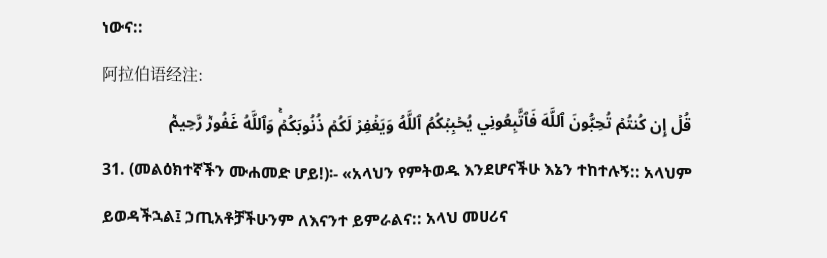ነውና::
阿拉伯语经注:
قُلۡ إِن كُنتُمۡ تُحِبُّونَ ٱللَّهَ فَٱتَّبِعُونِي يُحۡبِبۡكُمُ ٱللَّهُ وَيَغۡفِرۡ لَكُمۡ ذُنُوبَكُمۡۚ وَٱللَّهُ غَفُورٞ رَّحِيمٞ
31. (መልዕክተኛችን ሙሐመድ ሆይ!)፡- «አላህን የምትወዱ እንደሆናችሁ እኔን ተከተሉኝ:: አላህም ይወዳችኋል፤ ኃጢአቶቻችሁንም ለእናንተ ይምራልና:: አላህ መሀሪና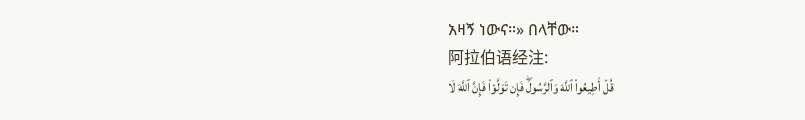አዛኝ ነውና።» በላቸው።
阿拉伯语经注:
قُلۡ أَطِيعُواْ ٱللَّهَ وَٱلرَّسُولَۖ فَإِن تَوَلَّوۡاْ فَإِنَّ ٱللَّهَ لَا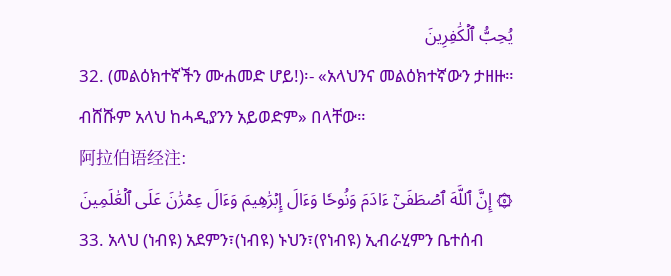يُحِبُّ ٱلۡكَٰفِرِينَ
32. (መልዕክተኛችን ሙሐመድ ሆይ!)፡- «አላህንና መልዕክተኛውን ታዘዙ። ብሸሹም አላህ ከሓዲያንን አይወድም» በላቸው።
阿拉伯语经注:
۞ إِنَّ ٱللَّهَ ٱصۡطَفَىٰٓ ءَادَمَ وَنُوحٗا وَءَالَ إِبۡرَٰهِيمَ وَءَالَ عِمۡرَٰنَ عَلَى ٱلۡعَٰلَمِينَ
33. አላህ (ነብዩ) አደምን፣(ነብዩ) ኑህን፣(የነብዩ) ኢብራሂምን ቤተሰብ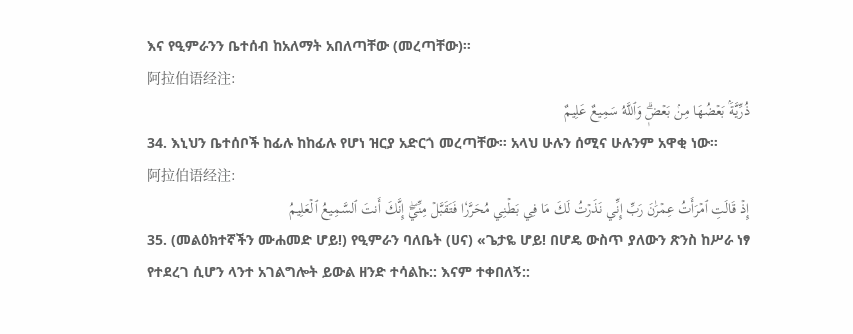እና የዒምራንን ቤተሰብ ከአለማት አበለጣቸው (መረጣቸው)።
阿拉伯语经注:
ذُرِّيَّةَۢ بَعۡضُهَا مِنۢ بَعۡضٖۗ وَٱللَّهُ سَمِيعٌ عَلِيمٌ
34. እኒህን ቤተሰቦች ከፊሉ ከከፊሉ የሆነ ዝርያ አድርጎ መረጣቸው። አላህ ሁሉን ሰሚና ሁሉንም አዋቂ ነው።
阿拉伯语经注:
إِذۡ قَالَتِ ٱمۡرَأَتُ عِمۡرَٰنَ رَبِّ إِنِّي نَذَرۡتُ لَكَ مَا فِي بَطۡنِي مُحَرَّرٗا فَتَقَبَّلۡ مِنِّيٓۖ إِنَّكَ أَنتَ ٱلسَّمِيعُ ٱلۡعَلِيمُ
35. (መልዕክተኛችን ሙሐመድ ሆይ!) የዒምራን ባለቤት (ሀና) «ጌታዬ ሆይ! በሆዴ ውስጥ ያለውን ጽንስ ከሥራ ነፃ የተደረገ ሲሆን ላንተ አገልግሎት ይውል ዘንድ ተሳልኩ:: እናም ተቀበለኝ::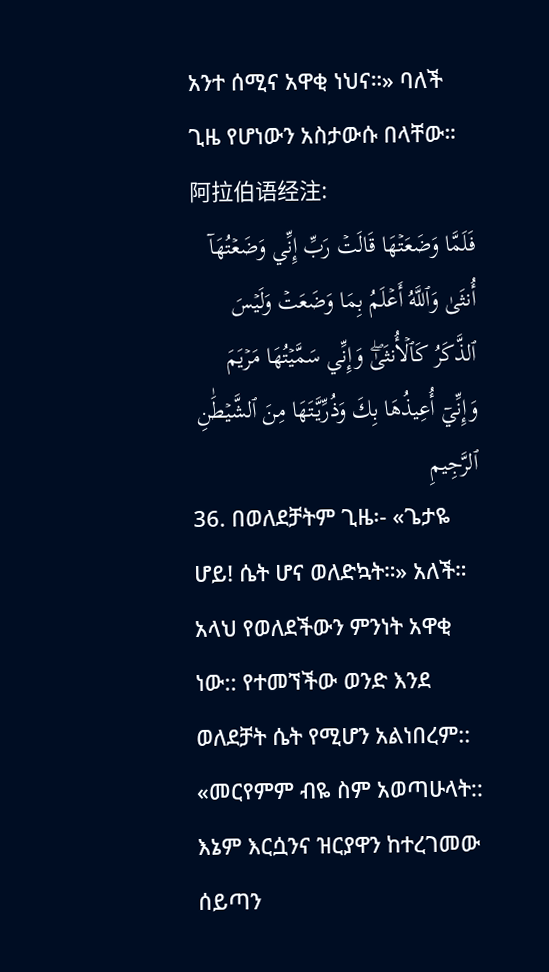አንተ ሰሚና አዋቂ ነህና።» ባለች ጊዜ የሆነውን አስታውሱ በላቸው።
阿拉伯语经注:
فَلَمَّا وَضَعَتۡهَا قَالَتۡ رَبِّ إِنِّي وَضَعۡتُهَآ أُنثَىٰ وَٱللَّهُ أَعۡلَمُ بِمَا وَضَعَتۡ وَلَيۡسَ ٱلذَّكَرُ كَٱلۡأُنثَىٰۖ وَإِنِّي سَمَّيۡتُهَا مَرۡيَمَ وَإِنِّيٓ أُعِيذُهَا بِكَ وَذُرِّيَّتَهَا مِنَ ٱلشَّيۡطَٰنِ ٱلرَّجِيمِ
36. በወለደቻትም ጊዜ፡- «ጌታዬ ሆይ! ሴት ሆና ወለድኳት።» አለች። አላህ የወለደችውን ምንነት አዋቂ ነው:: የተመኘችው ወንድ እንደ ወለደቻት ሴት የሚሆን አልነበረም:: «መርየምም ብዬ ስም አወጣሁላት:: እኔም እርሷንና ዝርያዋን ከተረገመው ሰይጣን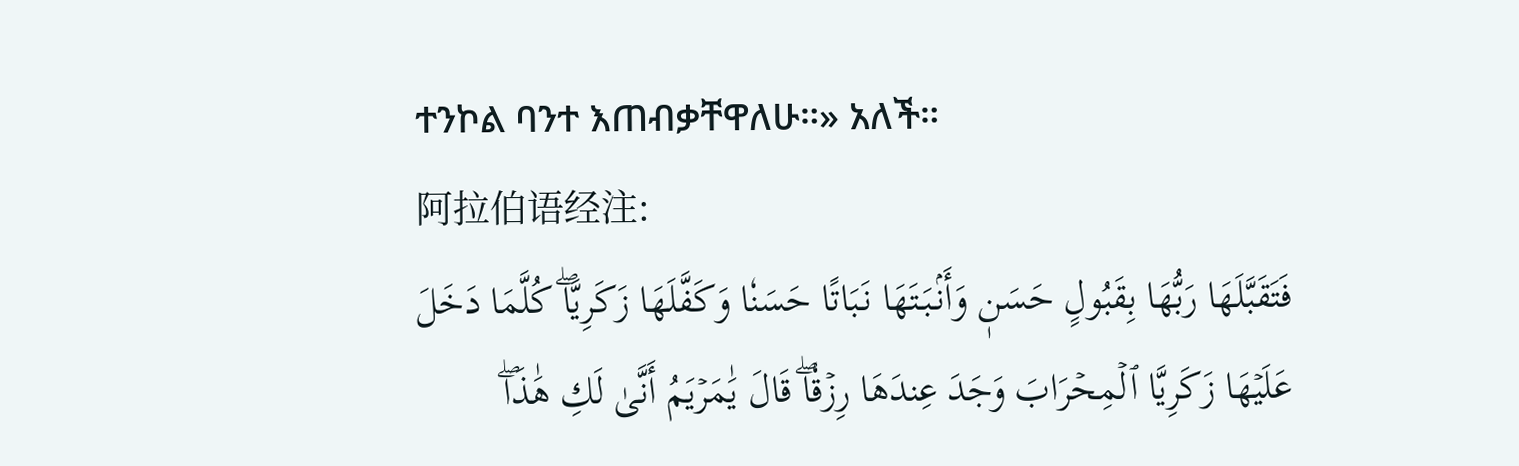ተንኮል ባንተ እጠብቃቸዋለሁ።» አለች።
阿拉伯语经注:
فَتَقَبَّلَهَا رَبُّهَا بِقَبُولٍ حَسَنٖ وَأَنۢبَتَهَا نَبَاتًا حَسَنٗا وَكَفَّلَهَا زَكَرِيَّاۖ كُلَّمَا دَخَلَ عَلَيۡهَا زَكَرِيَّا ٱلۡمِحۡرَابَ وَجَدَ عِندَهَا رِزۡقٗاۖ قَالَ يَٰمَرۡيَمُ أَنَّىٰ لَكِ هَٰذَاۖ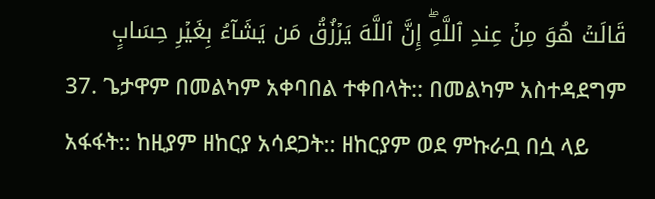قَالَتۡ هُوَ مِنۡ عِندِ ٱللَّهِۖ إِنَّ ٱللَّهَ يَرۡزُقُ مَن يَشَآءُ بِغَيۡرِ حِسَابٍ
37. ጌታዋም በመልካም አቀባበል ተቀበላት:: በመልካም አስተዳደግም አፋፋት:: ከዚያም ዘከርያ አሳደጋት:: ዘከርያም ወደ ምኩራቧ በሷ ላይ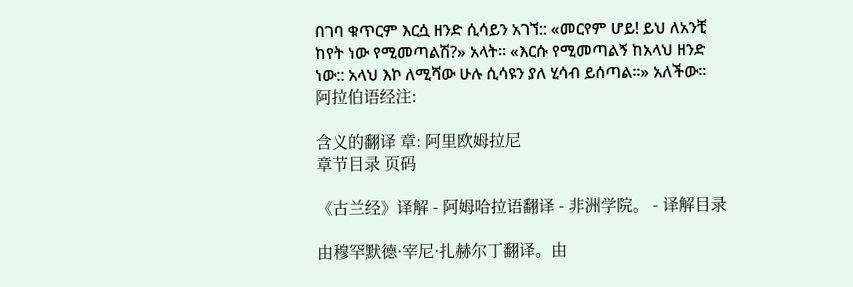በገባ ቁጥርም እርሷ ዘንድ ሲሳይን አገኘ:: «መርየም ሆይ! ይህ ለአንቺ ከየት ነው የሚመጣልሽ?» አላት። «እርሱ የሚመጣልኝ ከአላህ ዘንድ ነው:: አላህ እኮ ለሚሻው ሁሉ ሲሳዩን ያለ ሂሳብ ይሰጣል።» አለችው።
阿拉伯语经注:

含义的翻译 章: 阿里欧姆拉尼
章节目录 页码

《古兰经》译解 - 阿姆哈拉语翻译 - 非洲学院。 - 译解目录

由穆罕默德·宰尼·扎赫尔丁翻译。由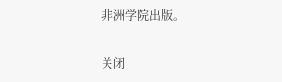非洲学院出版。

关闭